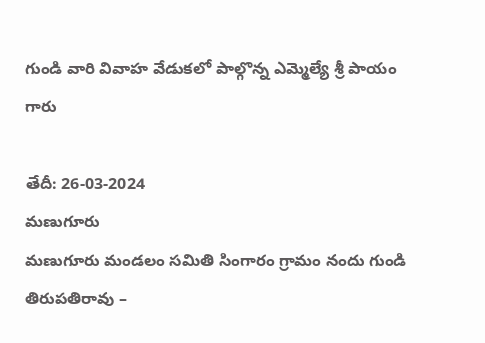గుండి వారి వివాహ వేడుకలో పాల్గొన్న ఎమ్మెల్యే శ్రీ పాయం గారు

తేదీ: 26-03-2024
మణుగూరు
మణుగూరు మండలం సమితి సింగారం గ్రామం నందు గుండి తిరుపతిరావు –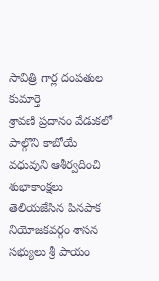సావిత్రి గార్ల దంపతుల కుమార్తె
శ్రావణి ప్రదానం వేడుకలో పాల్గొని కాబోయే వధువుని ఆశీర్వదించి శుభాకాంక్షలు తెలియజేసిన పినపాక నియోజకవర్గం శాసన సభ్యులు శ్రీ పాయం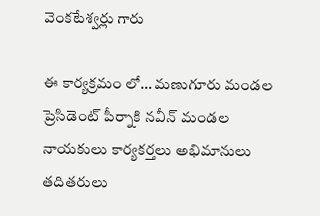వెంకటేశ్వర్లు గారు

ఈ కార్యక్రమం లో… మణుగూరు మండల ప్రెసిడెంట్ పీర్నాకి నవీన్ మండల నాయకులు కార్యకర్తలు అభిమానులు తదితరులు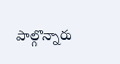పాల్గొన్నారు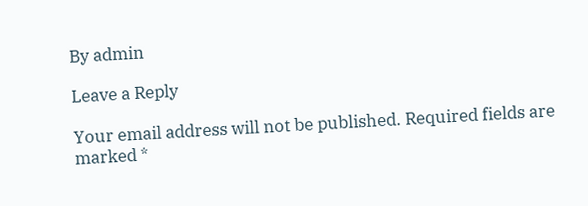By admin

Leave a Reply

Your email address will not be published. Required fields are marked *